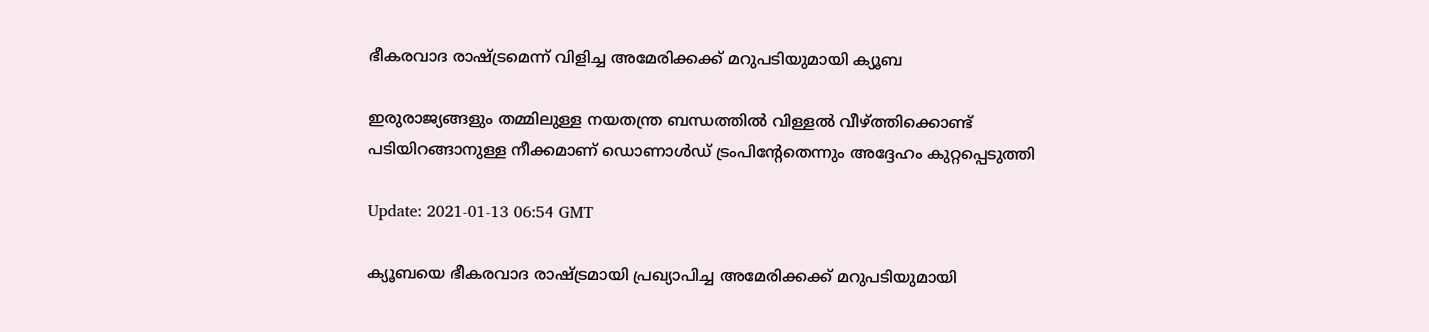ഭീകരവാദ രാഷ്ട്രമെന്ന് വിളിച്ച അമേരിക്കക്ക് മറുപടിയുമായി ക്യൂബ

ഇരുരാജ്യങ്ങളും തമ്മിലുള്ള നയതന്ത്ര ബന്ധത്തില്‍ വിള്ളല്‍ വീഴ്ത്തിക്കൊണ്ട് പടിയിറങ്ങാനുള്ള നീക്കമാണ് ഡൊണാള്‍ഡ് ട്രംപിന്‍റേതെന്നും അദ്ദേഹം കുറ്റപ്പെടുത്തി

Update: 2021-01-13 06:54 GMT

ക്യൂബയെ ഭീകരവാദ രാഷ്ട്രമായി പ്രഖ്യാപിച്ച അമേരിക്കക്ക് മറുപടിയുമായി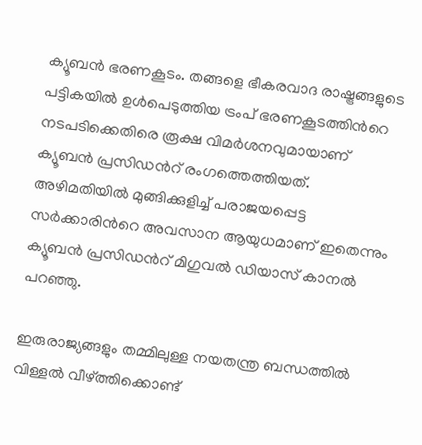ക്യൂബന്‍ ഭരണകൂടം. തങ്ങളെ ഭീകരവാദ രാഷ്ട്രങ്ങളുടെ പട്ടികയില്‍ ഉള്‍പെടുത്തിയ ട്രംപ് ഭരണകൂടത്തിന്‍റെ നടപടിക്കെതിരെ രൂക്ഷ വിമര്‍ശനവുമായാണ് ക്യൂബന്‍ പ്രസിഡന്‍റ് രംഗത്തെത്തിയത്. അഴിമതിയില്‍ മുങ്ങിക്കുളിച്ച് പരാജയപ്പെട്ട സര്‍ക്കാരിന്‍റെ അവസാന ആയുധമാണ് ഇതെന്നും ക്യൂബന്‍ പ്രസിഡന്‍റ് മിഗുവല്‍ ഡിയാസ് കാനല്‍ പറഞ്ഞു.

ഇരുരാജ്യങ്ങളും തമ്മിലുള്ള നയതന്ത്ര ബന്ധത്തില്‍ വിള്ളല്‍ വീഴ്ത്തിക്കൊണ്ട്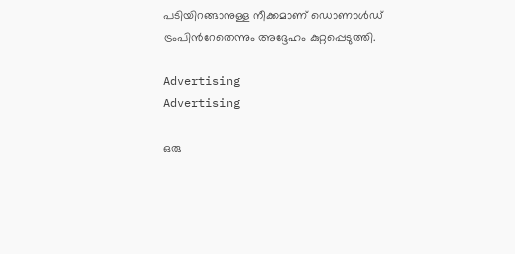പടിയിറങ്ങാനുള്ള നീക്കമാണ് ഡൊണാള്‍ഡ് ട്രംപിന്‍റേതെന്നും അദ്ദേഹം കുറ്റപ്പെടുത്തി.

Advertising
Advertising

ഒരു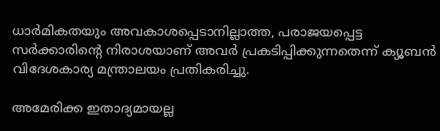ധാര്‍മികതയും അവകാശപ്പെടാനില്ലാത്ത, പരാജയപ്പെട്ട സര്‍ക്കാരിന്‍റെ നിരാശയാണ് അവര്‍ പ്രകടിപ്പിക്കുന്നതെന്ന് ക്യൂബന്‍ വിദേശകാര്യ മന്ത്രാലയം പ്രതികരിച്ചു.

അമേരിക്ക ഇതാദ്യമായല്ല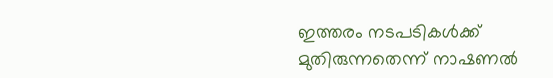ഇത്തരം നടപടികള്‍ക്ക് മുതിരുന്നതെന്ന് നാഷണല്‍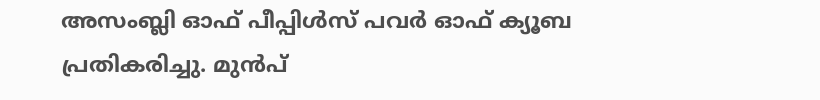അസംബ്ലി ഓഫ് പീപ്പിള്‍സ് പവര്‍ ഓഫ് ക്യൂബ പ്രതികരിച്ചു. മുന്‍പ്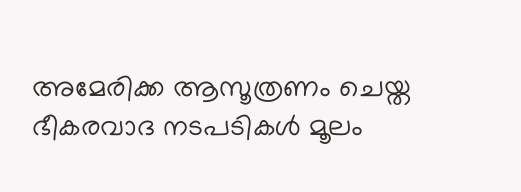അമേരിക്ക ആസൂത്രണം ചെയ്ത ഭീകരവാദ നടപടികള്‍ മൂലം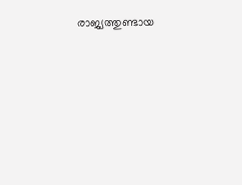രാജ്യത്തുണ്ടായ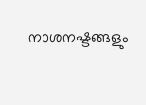നാശനഷ്ടങ്ങളും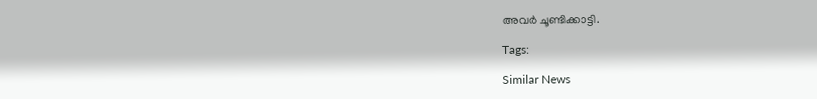അവര്‍ ചൂണ്ടിക്കാട്ടി.

Tags:

Similar News